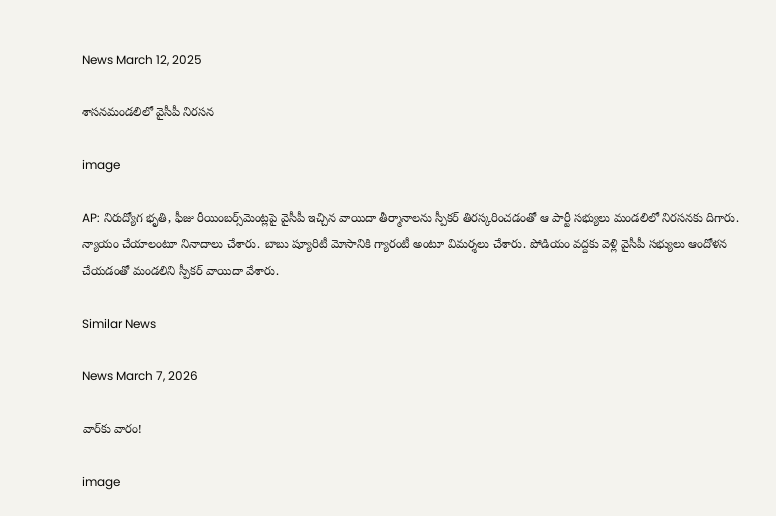News March 12, 2025

శాసనమండలిలో వైసీపీ నిరసన

image

AP: నిరుద్యోగ భృతి, ఫీజు రీయింబర్స్‌మెంట్లపై వైసీపీ ఇచ్చిన వాయిదా తీర్మానాలను స్పీకర్ తిరస్కరించడంతో ఆ పార్టీ సభ్యులు మండలిలో నిరసనకు దిగారు. న్యాయం చేయాలంటూ నినాదాలు చేశారు. బాబు ష్యూరిటీ మోసానికి గ్యారంటీ అంటూ విమర్శలు చేశారు. పోడియం వద్దకు వెళ్లి వైసీపీ సభ్యులు ఆందోళన చేయడంతో మండలిని స్పీకర్ వాయిదా వేశారు.

Similar News

News March 7, 2026

వార్‌కు వారం!

image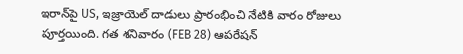ఇరాన్‌పై US, ఇజ్రాయెల్ దాడులు ప్రారంభించి నేటికి వారం రోజులు పూర్తయింది. గత శనివారం (FEB 28) ఆపరేషన్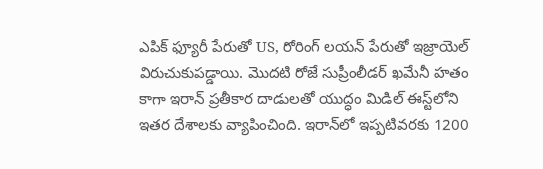ఎపిక్ ఫ్యూరీ పేరుతో US, రోరింగ్ లయన్ పేరుతో ఇజ్రాయెల్ విరుచుకుపడ్డాయి. మొదటి రోజే సుప్రీంలీడర్ ఖమేనీ హతం కాగా ఇరాన్ ప్రతీకార దాడులతో యుద్ధం మిడిల్ ఈస్ట్‌లోని ఇతర దేశాలకు వ్యాపించింది. ఇరాన్‌లో ఇప్పటివరకు 1200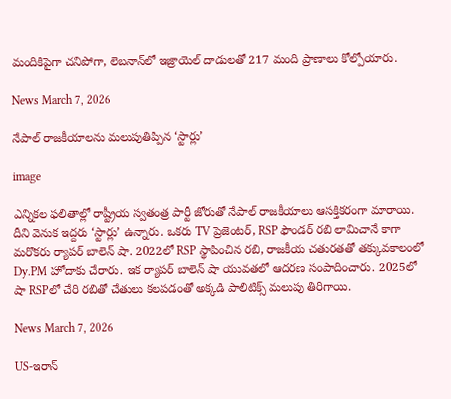మందికిపైగా చనిపోగా, లెబనాన్‌లో ఇజ్రాయెల్ దాడులతో 217 మంది ప్రాణాలు కోల్పోయారు.

News March 7, 2026

నేపాల్ రాజకీయాలను మలుపుతిప్పిన ‘స్టార్లు’

image

ఎన్నికల ఫలితాల్లో రాష్ట్రీయ స్వతంత్ర పార్టీ జోరుతో నేపాల్ రాజకీయాలు ఆసక్తికరంగా మారాయి. దీని వెనుక ఇద్దరు ‘స్టార్లు’ ఉన్నారు. ఒకరు TV ప్రెజెంటర్, RSP ఫౌండర్ రబి లామిచానే కాగా మరొకరు ర్యాపర్ బాలెన్ షా. 2022లో RSP స్థాపించిన రబి, రాజకీయ చతురతతో తక్కువకాలంలో Dy.PM హోదాకు చేరారు. ఇక ర్యాపర్ బాలెన్ షా యువతలో ఆదరణ సంపాదించారు. 2025లో షా RSPలో చేరి రబితో చేతులు కలపడంతో అక్కడి పాలిటిక్స్‌ మలుపు తిరిగాయి.

News March 7, 2026

US-ఇరాన్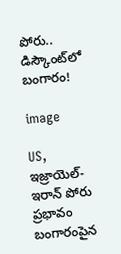పోరు.. డిస్కౌంట్‌లో బంగారం!

image

US, ఇజ్రాయెల్-ఇరాన్ పోరు ప్రభావం బంగారంపైన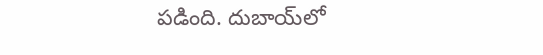పడింది. దుబాయ్‌లో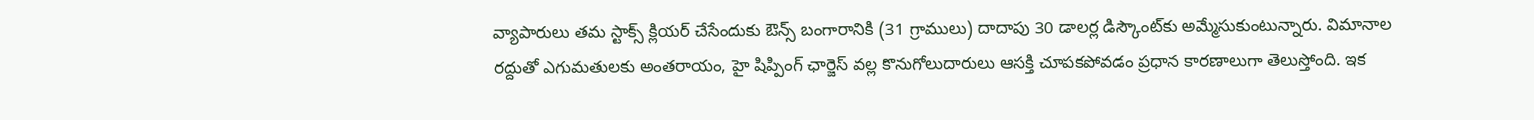వ్యాపారులు తమ స్టాక్స్ క్లియర్ చేసేందుకు ఔన్స్ బంగారానికి (31 గ్రాములు) దాదాపు 30 డాలర్ల డిస్కౌంట్‌‌కు అమ్మేసుకుంటున్నారు. విమానాల రద్దుతో ఎగుమతులకు అంతరాయం, హై షిప్పింగ్ ఛార్జెస్ వల్ల కొనుగోలుదారులు ఆసక్తి చూపకపోవడం ప్రధాన కారణాలుగా తెలుస్తోంది. ఇక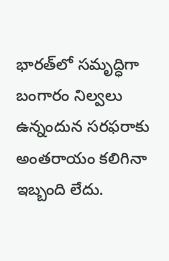భారత్‌లో సమృద్ధిగా బంగారం నిల్వలు ఉన్నందున సరఫరాకు అంతరాయం కలిగినా ఇబ్బంది లేదు.